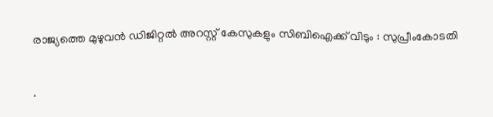രാജ്യത്തെ മുഴുവൻ ഡിജിറ്റൽ അറസ്റ്റ് കേസുകളും സിബിഐക്ക് വിടും : സുപ്രീംകോടതി

.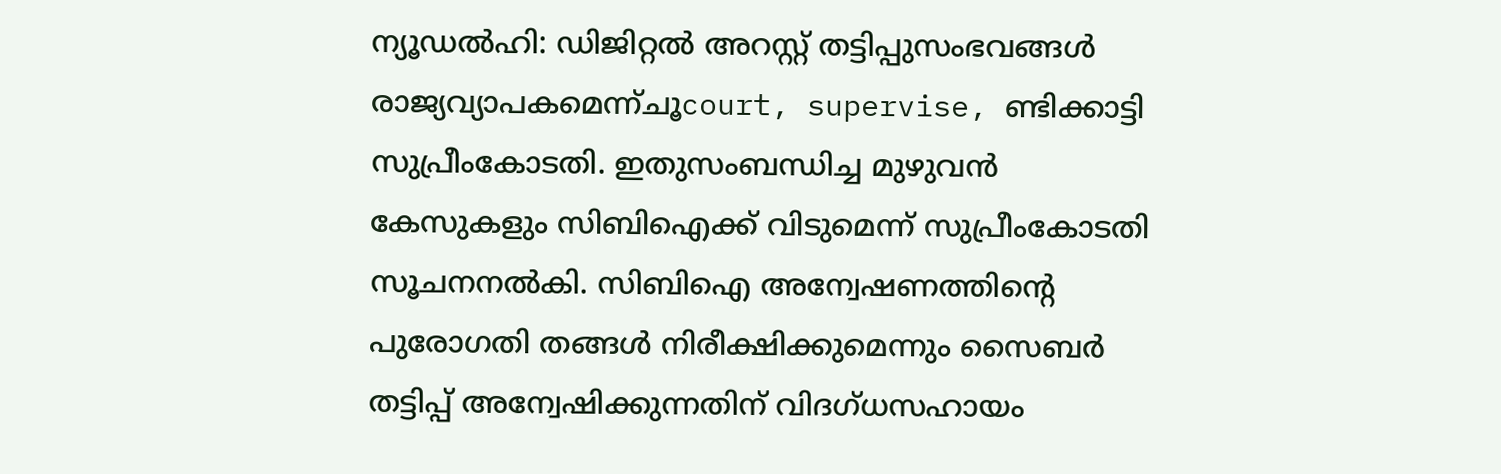ന്യൂഡൽഹി: ഡിജിറ്റൽ അറസ്റ്റ് തട്ടിപ്പുസംഭവങ്ങൾ രാജ്യവ്യാപകമെന്ന്ചൂcourt, supervise, ണ്ടിക്കാട്ടി സുപ്രീംകോടതി. ഇതുസംബന്ധിച്ച മുഴുവൻ കേസുകളും സിബിഐക്ക് വിടുമെന്ന് സുപ്രീംകോടതി സൂചനനൽകി. സിബിഐ അന്വേഷണത്തിന്റെ പുരോഗതി തങ്ങൾ നിരീക്ഷിക്കുമെന്നും സൈബർ തട്ടിപ്പ് അന്വേഷിക്കുന്നതിന് വിദഗ്ധസഹായം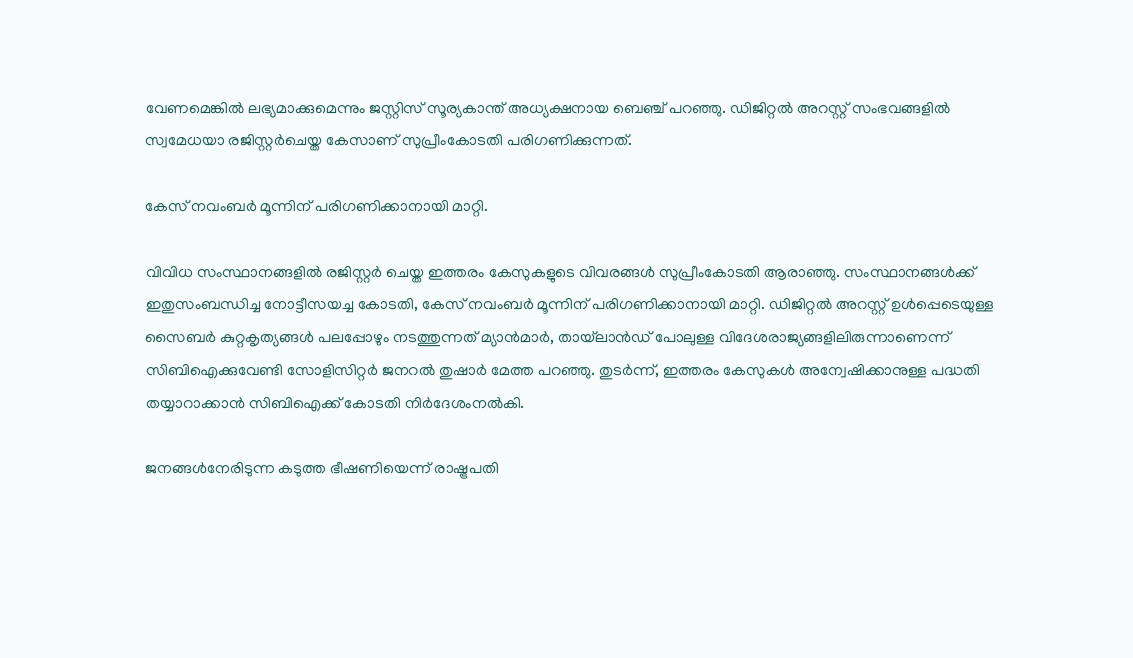വേണമെങ്കിൽ ലഭ്യമാക്കുമെന്നും ജസ്റ്റിസ് സൂര്യകാന്ത് അധ്യക്ഷനായ ബെഞ്ച് പറഞ്ഞു. ഡിജിറ്റൽ അറസ്റ്റ് സംഭവങ്ങളിൽ സ്വമേധയാ രജിസ്റ്റർചെയ്ത കേസാണ് സുപ്രീംകോടതി പരിഗണിക്കുന്നത്.

കേസ് നവംബർ മൂന്നിന് പരിഗണിക്കാനായി മാറ്റി.

വിവിധ സംസ്ഥാനങ്ങളിൽ രജിസ്റ്റർ ചെയ്ത ഇത്തരം കേസുകളുടെ വിവരങ്ങൾ സുപ്രീംകോടതി ആരാഞ്ഞു. സംസ്ഥാനങ്ങൾക്ക് ഇതുസംബന്ധിച്ച നോട്ടീസയച്ച കോടതി, കേസ് നവംബർ മൂന്നിന് പരിഗണിക്കാനായി മാറ്റി. ഡിജിറ്റൽ അറസ്റ്റ് ഉൾപ്പെടെയുള്ള സൈബർ കുറ്റകൃത്യങ്ങൾ പലപ്പോഴും നടത്തുന്നത് മ്യാൻമാർ, തായ്‌ലാൻഡ് പോലുള്ള വിദേശരാജ്യങ്ങളിലിരുന്നാണെന്ന് സിബിഐക്കുവേണ്ടി സോളിസിറ്റർ ജനറൽ തുഷാർ മേത്ത പറഞ്ഞു. തുടർന്ന്, ഇത്തരം കേസുകൾ അന്വേഷിക്കാനുള്ള പദ്ധതി തയ്യാറാക്കാൻ സിബിഐക്ക് കോടതി നിർദേശംനൽകി.

ജനങ്ങൾനേരിടുന്ന കടുത്ത ഭീഷണിയെന്ന് രാഷ്ട്രപതി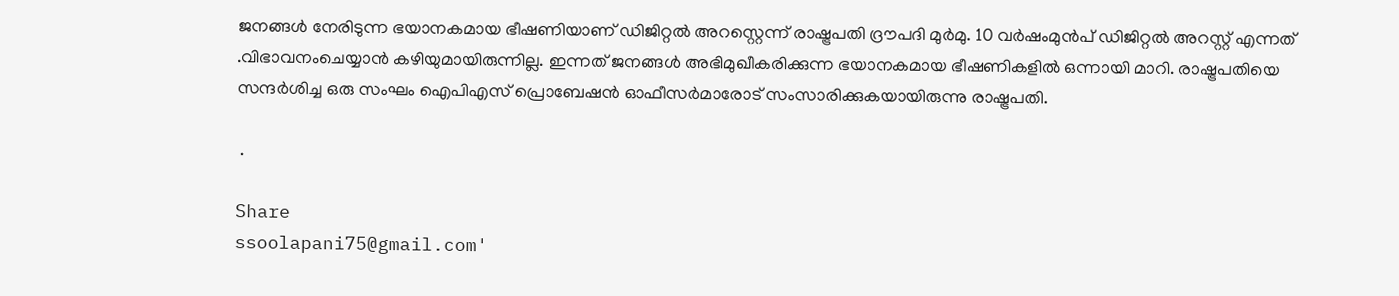ജനങ്ങൾ നേരിടുന്ന ഭയാനകമായ ഭീഷണിയാണ് ഡിജിറ്റൽ അറസ്റ്റെന്ന് രാഷ്ട്രപതി ദ്രൗപദി മുർമു. 10 വർഷംമുൻപ്‌ ഡിജിറ്റൽ അറസ്റ്റ് എന്നത് .വിഭാവനംചെയ്യാൻ കഴിയുമായിരുന്നില്ല. ഇന്നത് ജനങ്ങൾ അഭിമുഖീകരിക്കുന്ന ഭയാനകമായ ഭീഷണികളിൽ ഒന്നായി മാറി. രാഷ്ട്രപതിയെ സന്ദർശിച്ച ഒരു സംഘം ഐപിഎസ് പ്രൊബേഷൻ ഓഫീസർമാരോട് സംസാരിക്കുകയായിരുന്നു രാഷ്ട്രപതി.

 .

Share
ssoolapani75@gmail.com'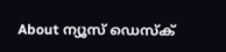About ന്യൂസ് ഡെസ്ക്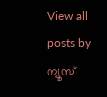View all posts by ന്യൂസ്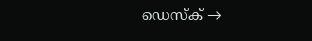ഡെസ്ക് →